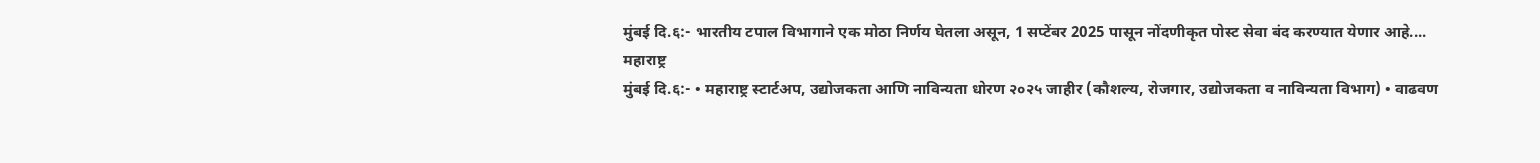मुंबई दि.६:- भारतीय टपाल विभागाने एक मोठा निर्णय घेतला असून, 1 सप्टेंबर 2025 पासून नोंदणीकृत पोस्ट सेवा बंद करण्यात येणार आहे....
महाराष्ट्र
मुंबई दि.६:- • महाराष्ट्र स्टार्टअप, उद्योजकता आणि नाविन्यता धोरण २०२५ जाहीर (कौशल्य, रोजगार, उद्योजकता व नाविन्यता विभाग) • वाढवण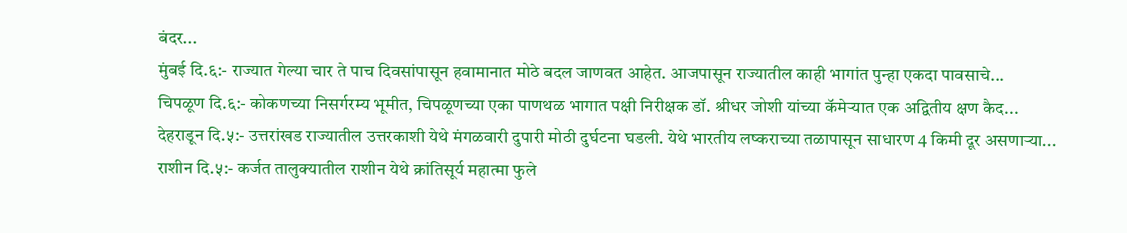बंदर...
मुंबई दि.६:- राज्यात गेल्या चार ते पाच दिवसांपासून हवामानात मोठे बदल जाणवत आहेत. आजपासून राज्यातील काही भागांत पुन्हा एकदा पावसाचे...
चिपळूण दि.६:- कोकणच्या निसर्गरम्य भूमीत, चिपळूणच्या एका पाणथळ भागात पक्षी निरीक्षक डॉ. श्रीधर जोशी यांच्या कॅमेऱ्यात एक अद्वितीय क्षण कैद...
देहराडून दि.५:- उत्तरांखड राज्यातील उत्तरकाशी येथे मंगळवारी दुपारी मोठी दुर्घटना घडली. येथे भारतीय लष्कराच्या तळापासून साधारण 4 किमी दूर असणाऱ्या...
राशीन दि.५:- कर्जत तालुक्यातील राशीन येथे क्रांतिसूर्य महात्मा फुले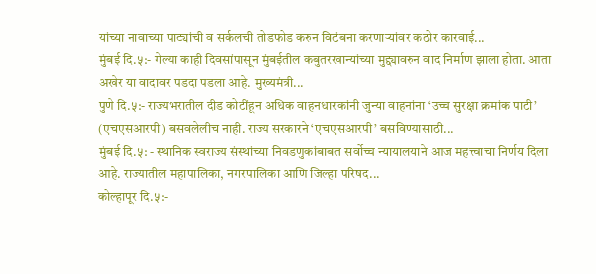यांच्या नावाच्या पाट्यांची व सर्कलची तोडफोड करुन विटंबना करणाऱ्यांवर कठोर कारवाई...
मुंबई दि.५:- गेल्या काही दिवसांपासून मुंबईतील कबुतरखान्यांच्या मुद्द्यावरुन वाद निर्माण झाला होता. आता अखेर या वादावर पडदा पडला आहे. मुख्यमंत्री...
पुणे दि.५:- राज्यभरातील दीड कोटींहून अधिक वाहनधारकांनी जुन्या वाहनांना ‘उच्च सुरक्षा क्रमांक पाटी’ (एचएसआरपी) बसवलेलीच नाही. राज्य सरकारने ‘एचएसआरपी’ बसविण्यासाठी...
मुंबई दि.५: - स्थानिक स्वराज्य संस्थांच्या निवडणुकांबाबत सर्वोच्च न्यायालयाने आज महत्त्वाचा निर्णय दिला आहे. राज्यातील महापालिका, नगरपालिका आणि जिल्हा परिषद...
कोल्हापूर दि.५:-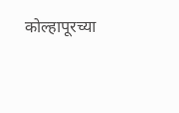कोल्हापूरच्या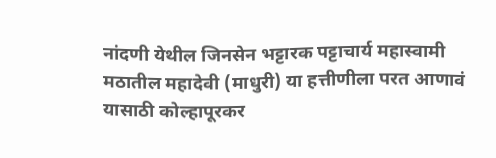नांदणी येथील जिनसेन भट्टारक पट्टाचार्य महास्वामी मठातील महादेवी (माधुरी) या हत्तीणीला परत आणावं यासाठी कोल्हापूरकर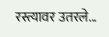रस्त्यावर उतरले...